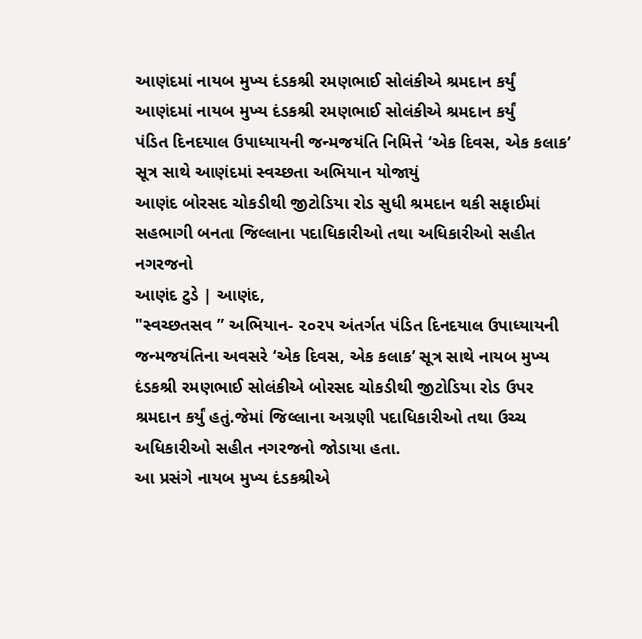આણંદમાં નાયબ મુખ્ય દંડકશ્રી રમણભાઈ સોલંકીએ શ્રમદાન કર્યું
આણંદમાં નાયબ મુખ્ય દંડકશ્રી રમણભાઈ સોલંકીએ શ્રમદાન કર્યું
પંડિત દિનદયાલ ઉપાધ્યાયની જન્મજયંતિ નિમિત્તે ‘એક દિવસ, એક કલાક’ સૂત્ર સાથે આણંદમાં સ્વચ્છતા અભિયાન યોજાયું
આણંદ બોરસદ ચોકડીથી જીટોડિયા રોડ સુધી શ્રમદાન થકી સફાઈમાં સહભાગી બનતા જિલ્લાના પદાધિકારીઓ તથા અધિકારીઓ સહીત નગરજનો
આણંદ ટુડે | આણંદ,
"સ્વચ્છતસવ ” અભિયાન- ૨૦૨૫ અંતર્ગત પંડિત દિનદયાલ ઉપાધ્યાયની જન્મજયંતિના અવસરે ‘એક દિવસ, એક કલાક’ સૂત્ર સાથે નાયબ મુખ્ય દંડકશ્રી રમણભાઈ સોલંકીએ બોરસદ ચોકડીથી જીટોડિયા રોડ ઉપર શ્રમદાન કર્યું હતું.જેમાં જિલ્લાના અગ્રણી પદાધિકારીઓ તથા ઉચ્ચ અધિકારીઓ સહીત નગરજનો જોડાયા હતા.
આ પ્રસંગે નાયબ મુખ્ય દંડકશ્રીએ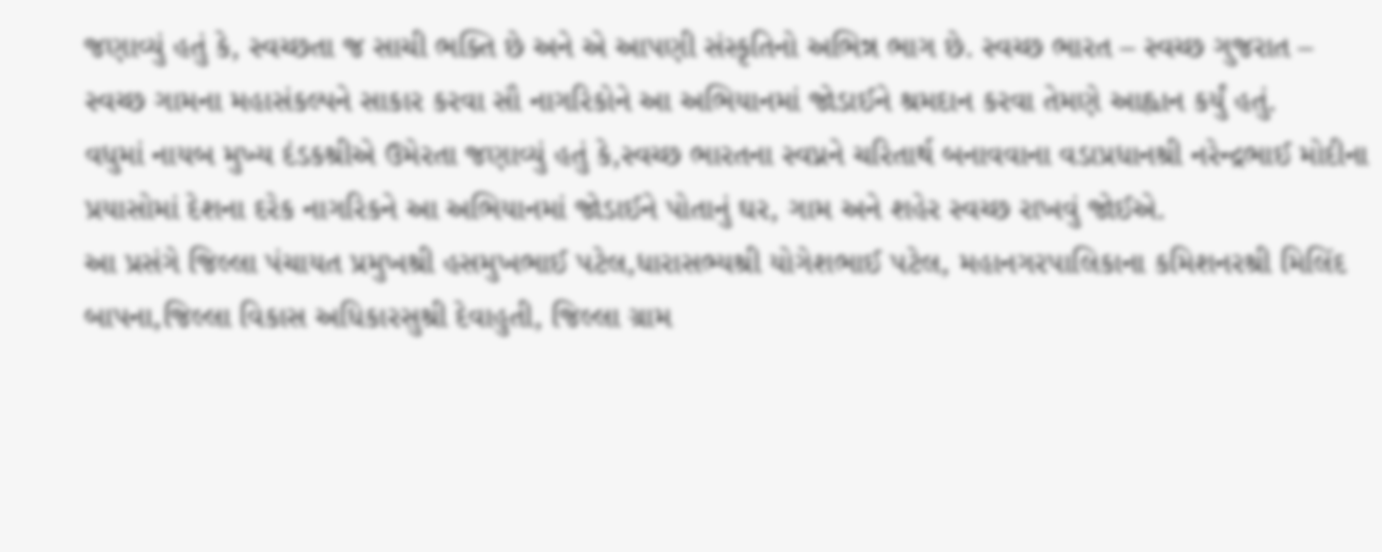જણાવ્યું હતું કે, સ્વચ્છતા જ સાચી ભક્તિ છે અને એ આપણી સંસ્કૃતિનો અભિન્ન ભાગ છે. સ્વચ્છ ભારત – સ્વચ્છ ગુજરાત – સ્વચ્છ ગામના મહાસંકલ્પને સાકાર કરવા સૌ નાગરિકોને આ અભિયાનમાં જોડાઈને શ્રમદાન કરવા તેમણે આહ્વાન કર્યું હતું.
વધુમાં નાયબ મુખ્ય દંડકશ્રીએ ઉમેરતા જણાવ્યું હતું કે,સ્વચ્છ ભારતના સ્વપ્નને ચરિતાર્થ બનાવવાના વડાપ્રધાનશ્રી નરેન્દ્રભાઈ મોદીના પ્રયાસોમાં દેશના દરેક નાગરિકને આ અભિયાનમાં જોડાઈને પોતાનું ઘર, ગામ અને શહેર સ્વચ્છ રાખવું જોઈએ.
આ પ્રસંગે જિલ્લા પંચાયત પ્રમુખશ્રી હસમુખભાઈ પટેલ,ધારાસભ્યશ્રી યોગેશભાઈ પટેલ, મહાનગરપાલિકાના કમિશનરશ્રી મિલિંદ બાપના,જિલ્લા વિકાસ અધિકારસુશ્રી દેવાહુતી, જિલ્લા ગ્રામ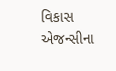વિકાસ એજન્સીના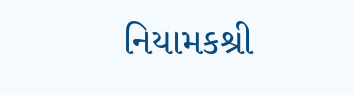નિયામકશ્રી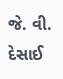જે. વી. દેસાઈ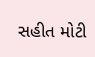સહીત મોટી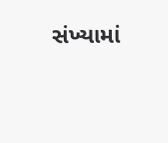સંખ્યામાં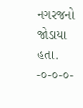નગરજનો જોડાયા હતા.
-૦-૦-૦-